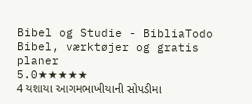Bibel og Studie - BibliaTodo
Bibel, værktøjer og gratis planer
5.0★★★★★
4 યશાયા આગમભાખીયાની સોપડીમા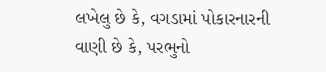લખેલુ છે કે, વગડામાં પોકારનારની વાણી છે કે, પરભુનો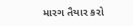મારગ તૈયાર કરો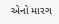એનો મારગ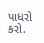પાધરો કરો.